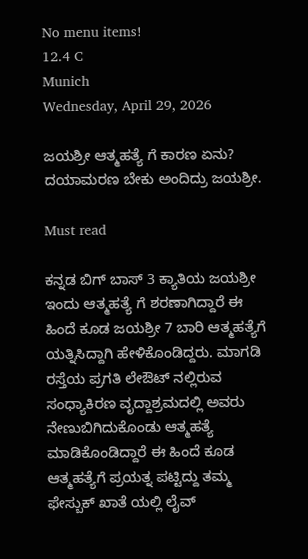No menu items!
12.4 C
Munich
Wednesday, April 29, 2026

ಜಯಶ್ರೀ ಆತ್ಮಹತ್ಯೆ ಗೆ ಕಾರಣ ಏನು? ದಯಾಮರಣ ಬೇಕು ಅಂದಿದ್ರು ಜಯಶ್ರೀ.

Must read

ಕನ್ನಡ ಬಿಗ್ ಬಾಸ್ 3 ಕ್ಯಾತಿಯ ಜಯಶ್ರೀ ಇಂದು ಆತ್ಮಹತ್ಯೆ ಗೆ ಶರಣಾಗಿದ್ದಾರೆ ಈ ಹಿಂದೆ ಕೂಡ ಜಯಶ್ರೀ 7 ಬಾರಿ ಆತ್ಮಹತ್ಯೆಗೆ ಯತ್ನಿಸಿದ್ದಾಗಿ ಹೇಳಿಕೊಂಡಿದ್ದರು. ಮಾಗಡಿ ರಸ್ತೆಯ ಪ್ರಗತಿ ಲೇಔಟ್ ನಲ್ಲಿರುವ ಸಂಧ್ಯಾಕಿರಣ ವೃದ್ದಾಶ್ರಮದಲ್ಲಿ ಅವರು ನೇಣುಬಿಗಿದುಕೊಂಡು ಆತ್ಮಹತ್ಯೆ ಮಾಡಿಕೊಂಡಿದ್ದಾರೆ ಈ ಹಿಂದೆ ಕೂಡ ಆತ್ಮಹತ್ಯೆಗೆ ಪ್ರಯತ್ನ ಪಟ್ಟಿದ್ದು ತಮ್ಮ ಫೇಸ್ಬುಕ್ ಖಾತೆ ಯಲ್ಲಿ ಲೈವ್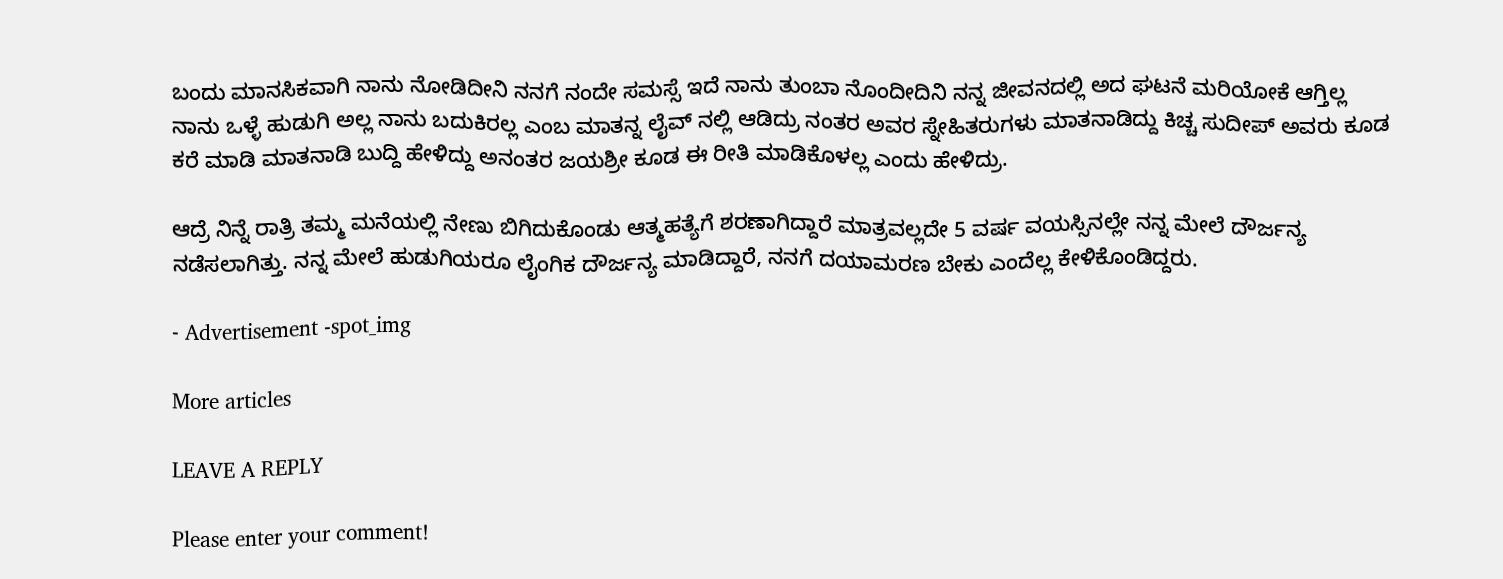ಬಂದು ಮಾನಸಿಕವಾಗಿ ನಾನು ನೋಡಿದೀನಿ ನನಗೆ ನಂದೇ ಸಮಸ್ಸೆ ಇದೆ ನಾನು ತುಂಬಾ ನೊಂದೀದಿನಿ ನನ್ನ ಜೀವನದಲ್ಲಿ ಅದ ಘಟನೆ ಮರಿಯೋಕೆ ಆಗ್ತಿಲ್ಲ ನಾನು ಒಳ್ಳೆ ಹುಡುಗಿ ಅಲ್ಲ ನಾನು ಬದುಕಿರಲ್ಲ ಎಂಬ ಮಾತನ್ನ ಲೈವ್ ನಲ್ಲಿ ಆಡಿದ್ರು ನಂತರ ಅವರ ಸ್ನೇಹಿತರುಗಳು ಮಾತನಾಡಿದ್ದು ಕಿಚ್ಚ ಸುದೀಪ್ ಅವರು ಕೂಡ ಕರೆ ಮಾಡಿ ಮಾತನಾಡಿ ಬುದ್ದಿ ಹೇಳಿದ್ದು ಅನಂತರ ಜಯಶ್ರೀ ಕೂಡ ಈ ರೀತಿ ಮಾಡಿಕೊಳಲ್ಲ ಎಂದು ಹೇಳಿದ್ರು.

ಆದ್ರೆ ನಿನ್ನೆ ರಾತ್ರಿ ತಮ್ಮ ಮನೆಯಲ್ಲಿ ನೇಣು ಬಿಗಿದುಕೊಂಡು ಆತ್ಮಹತ್ಯೆಗೆ ಶರಣಾಗಿದ್ದಾರೆ ಮಾತ್ರವಲ್ಲದೇ 5 ವರ್ಷ ವಯಸ್ಸಿನಲ್ಲೇ ನನ್ನ ಮೇಲೆ ದೌರ್ಜನ್ಯ ನಡೆಸಲಾಗಿತ್ತು. ನನ್ನ ಮೇಲೆ ಹುಡುಗಿಯರೂ ಲೈಂಗಿಕ ದೌರ್ಜನ್ಯ ಮಾಡಿದ್ದಾರೆ, ನನಗೆ ದಯಾಮರಣ ಬೇಕು ಎಂದೆಲ್ಲ ಕೇಳಿಕೊಂಡಿದ್ದರು.

- Advertisement -spot_img

More articles

LEAVE A REPLY

Please enter your comment!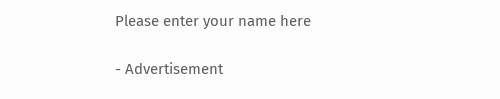Please enter your name here

- Advertisement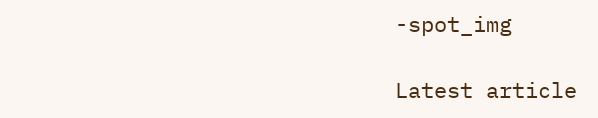-spot_img

Latest article